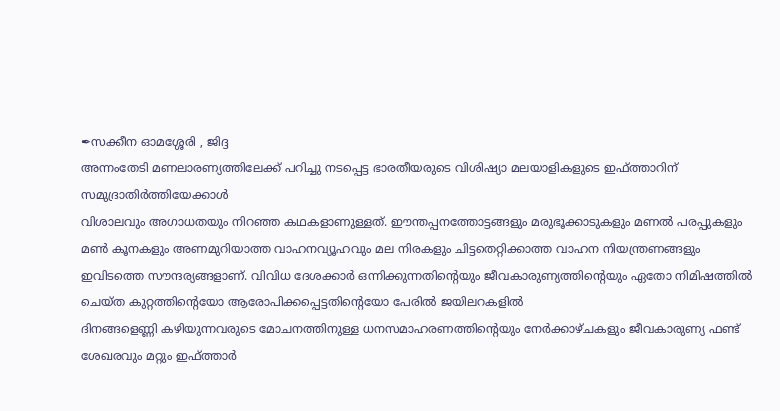✒സക്കീന ഓമശ്ശേരി , ജിദ്ദ
അന്നംതേടി മണലാരണ്യത്തിലേക്ക് പറിച്ചു നടപ്പെട്ട ഭാരതീയരുടെ വിശിഷ്യാ മലയാളികളുടെ ഇഫ്ത്താറിന് സമുദ്രാതിർത്തിയേക്കാൾ
വിശാലവും അഗാധതയും നിറഞ്ഞ കഥകളാണുള്ളത്. ഈന്തപ്പനത്തോട്ടങ്ങളും മരുഭൂക്കാടുകളും മണൽ പരപ്പുകളും മൺ കൂനകളും അണമുറിയാത്ത വാഹനവ്യൂഹവും മല നിരകളും ചിട്ടതെറ്റിക്കാത്ത വാഹന നിയന്ത്രണങ്ങളും ഇവിടത്തെ സൗന്ദര്യങ്ങളാണ്. വിവിധ ദേശക്കാർ ഒന്നിക്കുന്നതിൻ്റെയും ജീവകാരുണ്യത്തിൻ്റെയും ഏതോ നിമിഷത്തിൽ ചെയ്ത കുറ്റത്തിൻ്റെയോ ആരോപിക്കപ്പെട്ടതിൻ്റെയോ പേരിൽ ജയിലറകളിൽ
ദിനങ്ങളെണ്ണി കഴിയുന്നവരുടെ മോചനത്തിനുള്ള ധനസമാഹരണത്തിൻ്റെയും നേർക്കാഴ്ചകളും ജീവകാരുണ്യ ഫണ്ട് ശേഖരവും മറ്റും ഇഫ്ത്താർ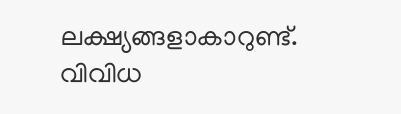ലക്ഷ്യങ്ങളാകാറുണ്ട്.
വിവിധ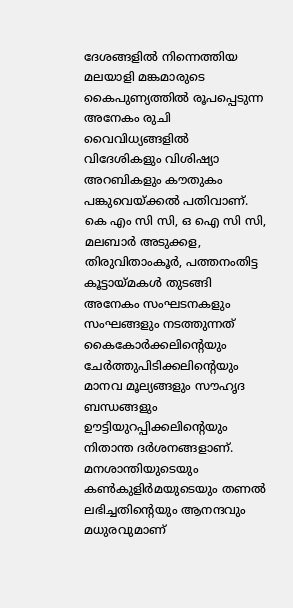ദേശങ്ങളിൽ നിന്നെത്തിയ മലയാളി മങ്കമാരുടെ കൈപുണ്യത്തിൽ രൂപപ്പെടുന്ന അനേകം രുചി വൈവിധ്യങ്ങളിൽ വിദേശികളും വിശിഷ്യാ അറബികളും കൗതുകം പങ്കുവെയ്ക്കൽ പതിവാണ്.
കെ എം സി സി, ഒ ഐ സി സി, മലബാർ അടുക്കള, തിരുവിതാംകൂർ, പത്തനംതിട്ട കൂട്ടായ്മകൾ തുടങ്ങി അനേകം സംഘടനകളും സംഘങ്ങളും നടത്തുന്നത് കൈകോർക്കലിൻ്റെയും ചേർത്തുപിടിക്കലിൻ്റെയും മാനവ മൂല്യങ്ങളും സൗഹൃദ ബന്ധങ്ങളും ഊട്ടിയുറപ്പിക്കലിൻ്റെയും നിതാന്ത ദർശനങ്ങളാണ്. മനശാന്തിയുടെയും കൺകുളിർമയുടെയും തണൽ ലഭിച്ചതിൻ്റെയും ആനന്ദവും മധുരവുമാണ്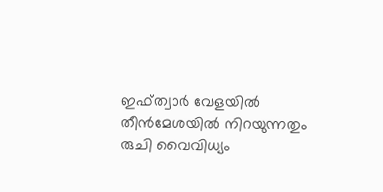ഇഫ്ത്വാർ വേളയിൽ തീൻമേശയിൽ നിറയുന്നതും രുചി വൈവിധ്യം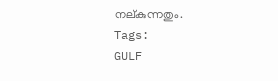നല്കുന്നതും.
Tags:
GULF